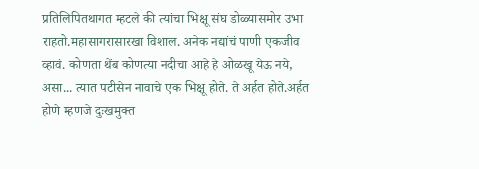प्रतिलिपितथागत म्हटले की त्यांचा भिक्षू संघ डोळ्यासमोर उभा राहतो.महासागरासारखा विशाल. अनेक नद्यांचं पाणी एकजीव व्हावं. कोणता थेंब कोणत्या नदीचा आहे हे ओळखू येऊ नये, असा... त्यात पटीसेन नावाचे एक भिक्षू होते. ते अर्हत होते.अर्हत होणे म्हणजे दुःखमुक्त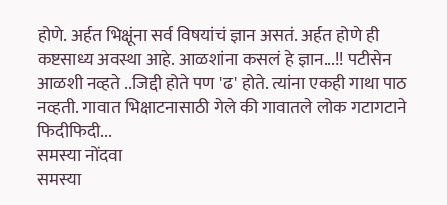होणे. अर्हत भिक्षूंना सर्व विषयांचं ज्ञान असतं. अर्हत होणे ही कष्टसाध्य अवस्था आहे. आळशांना कसलं हे ज्ञान...!! पटीसेन आळशी नव्हते ..जिद्दी होते पण 'ढ' होते. त्यांना एकही गाथा पाठ नव्हती. गावात भिक्षाटनासाठी गेले की गावातले लोक गटागटाने फिदीफिदी...
समस्या नोंदवा
समस्या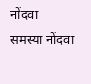नोंदवा
समस्या नोंदवा